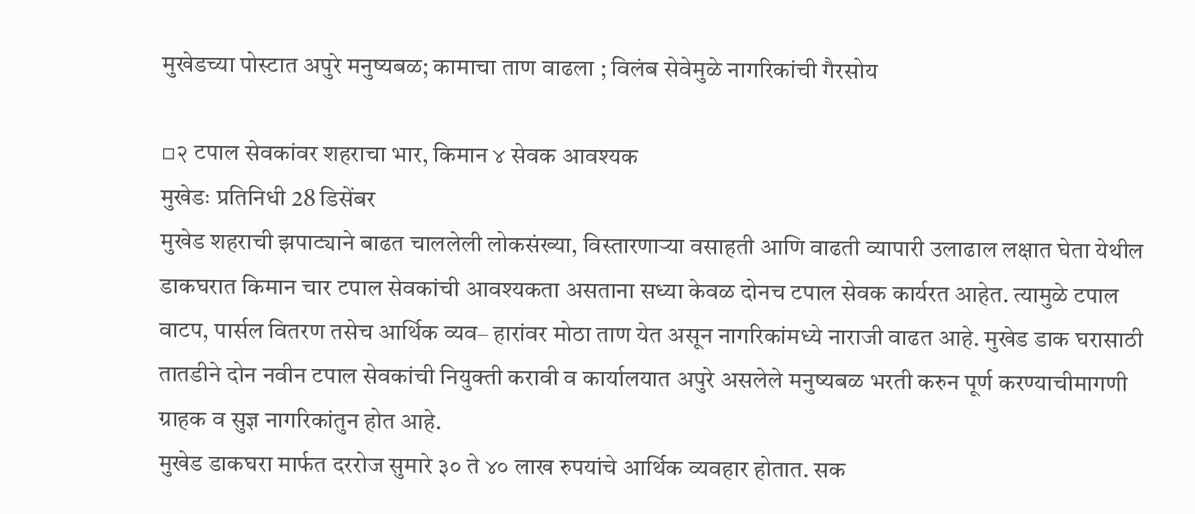मुखेडच्या पोस्टात अपुरे मनुष्यबळ; कामाचा ताण वाढला ; विलंब सेवेमुळे नागरिकांची गैरसोय

▫२ टपाल सेवकांवर शहराचा भार, किमान ४ सेवक आवश्यक
मुखेडः प्रतिनिधी 28 डिसेंबर
मुखेड शहराची झपाट्याने बाढत चाललेली लोकसंख्या, विस्तारणाऱ्या वसाहती आणि वाढती व्यापारी उलाढाल लक्षात घेता येथील डाकघरात किमान चार टपाल सेवकांची आवश्यकता असताना सध्या केवळ दोनच टपाल सेवक कार्यरत आहेत. त्यामुळे टपाल वाटप, पार्सल वितरण तसेच आर्थिक व्यव– हारांवर मोठा ताण येत असून नागरिकांमध्ये नाराजी वाढत आहे. मुखेड डाक घरासाठी तातडीने दोन नवीन टपाल सेवकांची नियुक्ती करावी व कार्यालयात अपुरे असलेले मनुष्यबळ भरती करुन पूर्ण करण्याचीमागणी ग्राहक व सुज्ञ नागरिकांतुन होत आहे.
मुखेड डाकघरा मार्फत दररोज सुमारे ३० ते ४० लाख रुपयांचे आर्थिक व्यवहार होतात. सक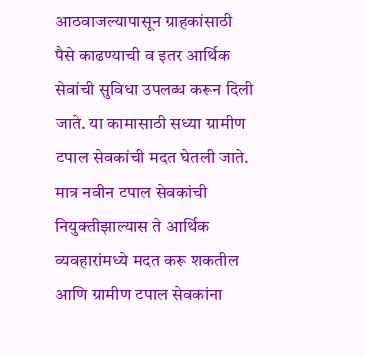आठवाजल्यापासून ग्राहकांसाठी पैसे काढण्याची व इतर आर्थिक सेवांची सुविधा उपलब्ध करून दिली जाते. या कामासाठी सध्या ग्रामीण टपाल सेवकांची मदत घेतली जाते. मात्र नवीन टपाल सेवकांची नियुक्तीझाल्यास ते आर्थिक व्यवहारांमध्ये मदत करू शकतील आणि ग्रामीण टपाल सेवकांना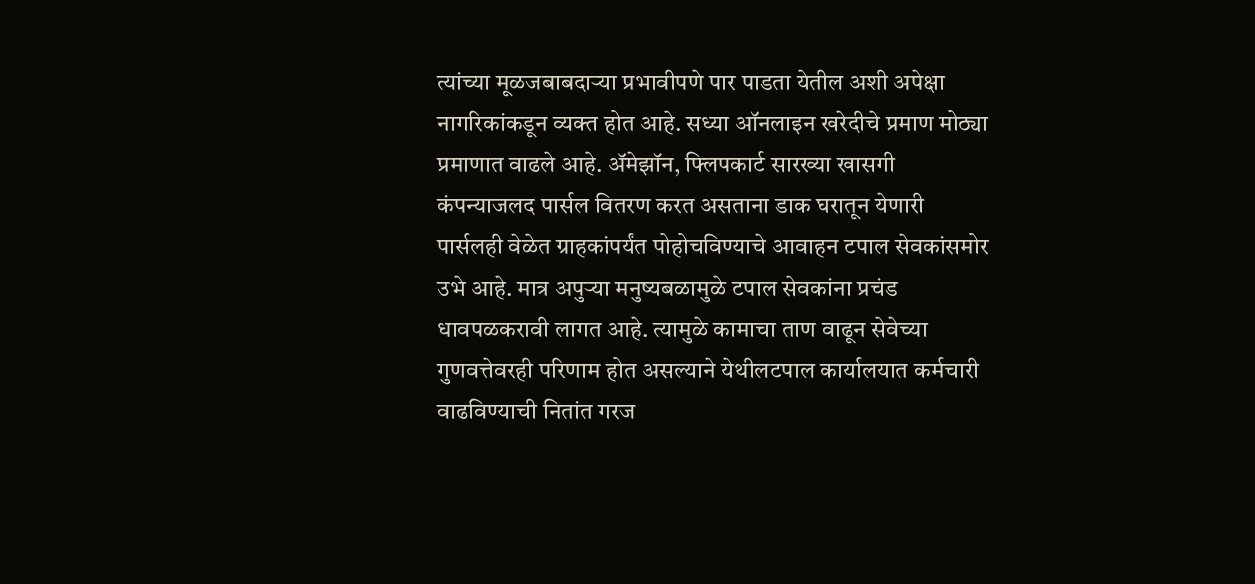त्यांच्या मूळजबाबदाऱ्या प्रभावीपणे पार पाडता येतील अशी अपेक्षा नागरिकांकडून व्यक्त होत आहे. सध्या ऑनलाइन खरेदीचे प्रमाण मोठ्या प्रमाणात वाढले आहे. ॲमेझॉन, फ्लिपकार्ट सारख्या खासगी कंपन्याजलद पार्सल वितरण करत असताना डाक घरातून येणारी पार्सलही वेळेत ग्राहकांपर्यंत पोहोचविण्याचे आवाहन टपाल सेवकांसमोर उभे आहे. मात्र अपुऱ्या मनुष्यबळामुळे टपाल सेवकांना प्रचंड धावपळकरावी लागत आहे. त्यामुळे कामाचा ताण वाढून सेवेच्या गुणवत्तेवरही परिणाम होत असल्याने येथीलटपाल कार्यालयात कर्मचारी वाढविण्याची नितांत गरज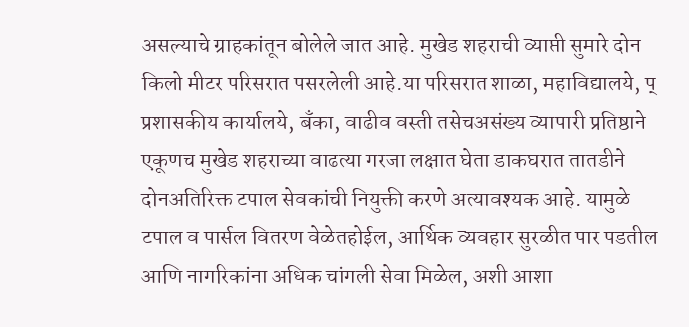असल्याचे ग्राहकांतून बोलेले जात आहे. मुखेड शहराची व्याप्ती सुमारे दोन किलो मीटर परिसरात पसरलेली आहे.या परिसरात शाळा, महाविद्यालये, प् प्रशासकीय कार्यालये, बँका, वाढीव वस्ती तसेचअसंख्य व्यापारी प्रतिष्ठाने एकूणच मुखेड शहराच्या वाढत्या गरजा लक्षात घेता डाकघरात तातडीने दोनअतिरिक्त टपाल सेवकांची नियुक्ती करणे अत्यावश्यक आहे. यामुळे टपाल व पार्सल वितरण वेळेतहोईल, आर्थिक व्यवहार सुरळीत पार पडतील आणि नागरिकांना अधिक चांगली सेवा मिळेल, अशी आशा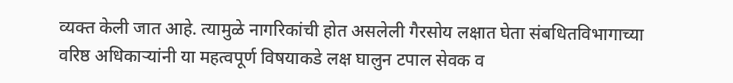व्यक्त केली जात आहे. त्यामुळे नागरिकांची होत असलेली गैरसोय लक्षात घेता संबधितविभागाच्या वरिष्ठ अधिकाऱ्यांनी या महत्वपूर्ण विषयाकडे लक्ष घालुन टपाल सेवक व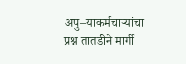अपु–याकर्मचाऱ्यांचा प्रश्न तातडीने मार्गी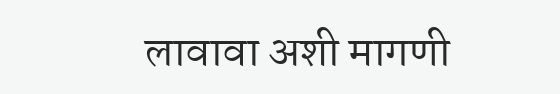लावावा अशी मागणी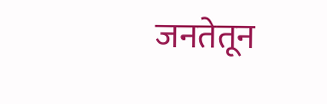जनतेतून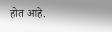होत आहे.